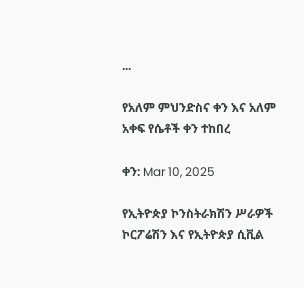...

የአለም ምህንድስና ቀን እና አለም አቀፍ የሴቶች ቀን ተከበረ

ቀን: Mar 10, 2025

የኢትዮጵያ ኮንስትራክሽን ሥራዎች ኮርፖሬሽን እና የኢትዮጵያ ሲቪል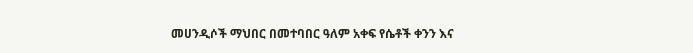መሀንዲሶች ማህበር በመተባበር ዓለም አቀፍ የሴቶች ቀንን እና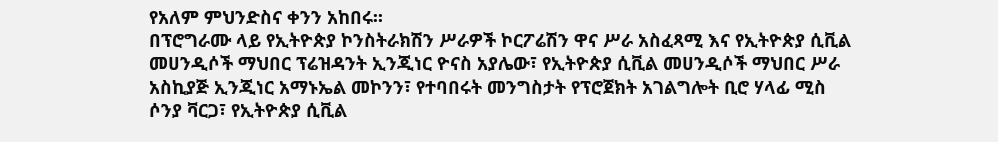የአለም ምህንድስና ቀንን አከበሩ፡፡
በፕሮግራሙ ላይ የኢትዮጵያ ኮንስትራክሽን ሥራዎች ኮርፖሬሽን ዋና ሥራ አስፈጻሚ እና የኢትዮጵያ ሲቪል መሀንዲሶች ማህበር ፕሬዝዳንት ኢንጂነር ዮናስ አያሌው፣ የኢትዮጵያ ሲቪል መሀንዲሶች ማህበር ሥራ አስኪያጅ ኢንጂነር አማኑኤል መኮንን፣ የተባበሩት መንግስታት የፕሮጀክት አገልግሎት ቢሮ ሃላፊ ሚስ ሶንያ ቫርጋ፣ የኢትዮጵያ ሲቪል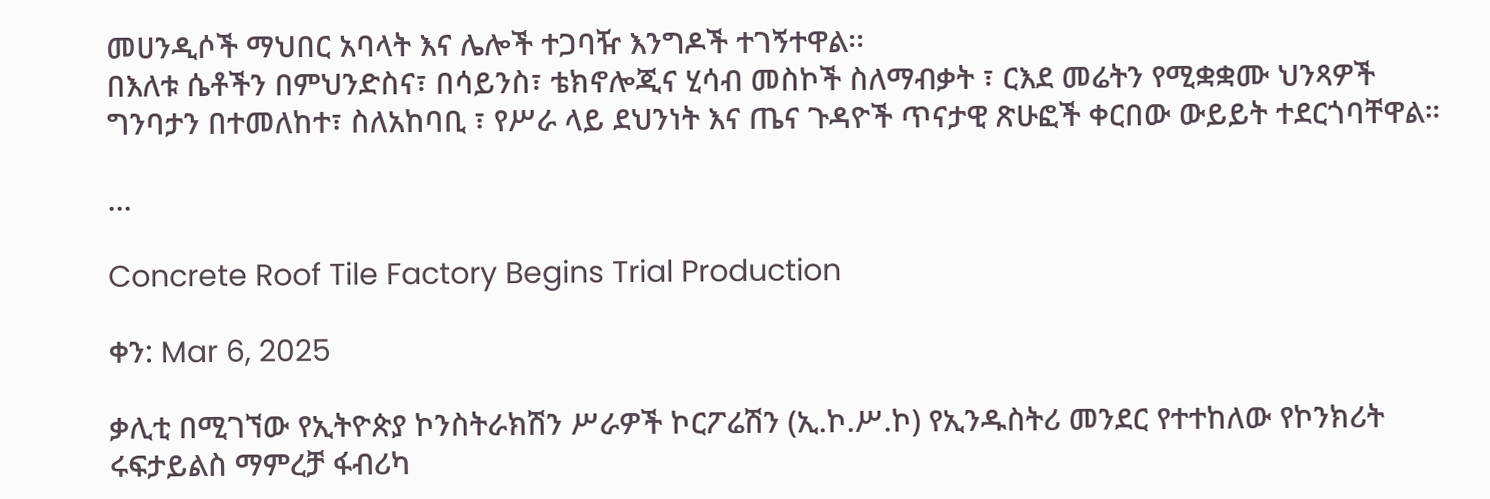መሀንዲሶች ማህበር አባላት እና ሌሎች ተጋባዥ እንግዶች ተገኝተዋል፡፡
በእለቱ ሴቶችን በምህንድስና፣ በሳይንስ፣ ቴክኖሎጂና ሂሳብ መስኮች ስለማብቃት ፣ ርእደ መሬትን የሚቋቋሙ ህንጻዎች ግንባታን በተመለከተ፣ ስለአከባቢ ፣ የሥራ ላይ ደህንነት እና ጤና ጉዳዮች ጥናታዊ ጽሁፎች ቀርበው ውይይት ተደርጎባቸዋል።

...

Concrete Roof Tile Factory Begins Trial Production

ቀን: Mar 6, 2025

ቃሊቲ በሚገኘው የኢትዮጵያ ኮንስትራክሽን ሥራዎች ኮርፖሬሽን (ኢ.ኮ.ሥ.ኮ) የኢንዱስትሪ መንደር የተተከለው የኮንክሪት ሩፍታይልስ ማምረቻ ፋብሪካ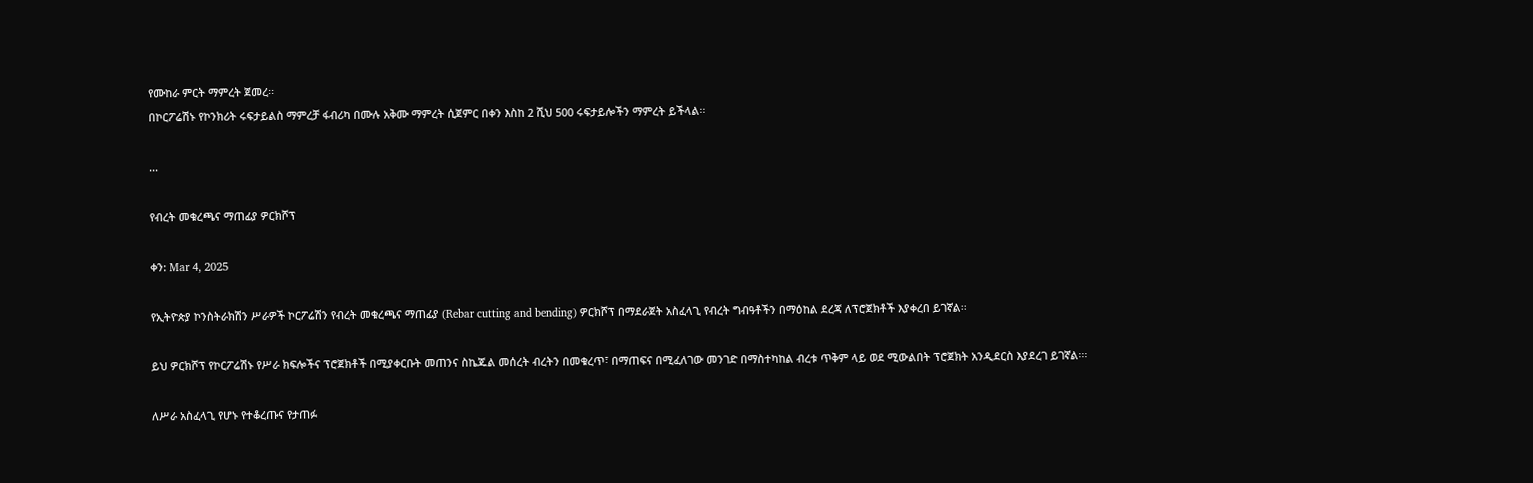የሙከራ ምርት ማምረት ጀመረ፡፡
በኮርፖሬሽኑ የኮንክሪት ሩፍታይልስ ማምረቻ ፋብሪካ በሙሉ አቅሙ ማምረት ሲጀምር በቀን እስከ 2 ሺህ 500 ሩፍታይሎችን ማምረት ይችላል፡፡

...

የብረት መቁረጫና ማጠፊያ ዎርክሾፕ

ቀን: Mar 4, 2025

የኢትዮጵያ ኮንስትራክሽን ሥራዎች ኮርፖሬሽን የብረት መቁረጫና ማጠፊያ (Rebar cutting and bending) ዎርክሾፕ በማደራጀት አስፈላጊ የብረት ግብዓቶችን በማዕከል ደረጃ ለፕሮጀክቶች እያቀረበ ይገኛል፡፡

ይህ ዎርክሾፕ የኮርፖሬሽኑ የሥራ ክፍሎችና ፕሮጀክቶች በሚያቀርቡት መጠንና ስኬጁል መሰረት ብረትን በመቁረጥ፣ በማጠፍና በሚፈለገው መንገድ በማስተካከል ብረቱ ጥቅም ላይ ወደ ሚውልበት ፕሮጀክት አንዲደርስ እያደረገ ይገኛል፡፡፡

ለሥራ አስፈላጊ የሆኑ የተቆረጡና የታጠፉ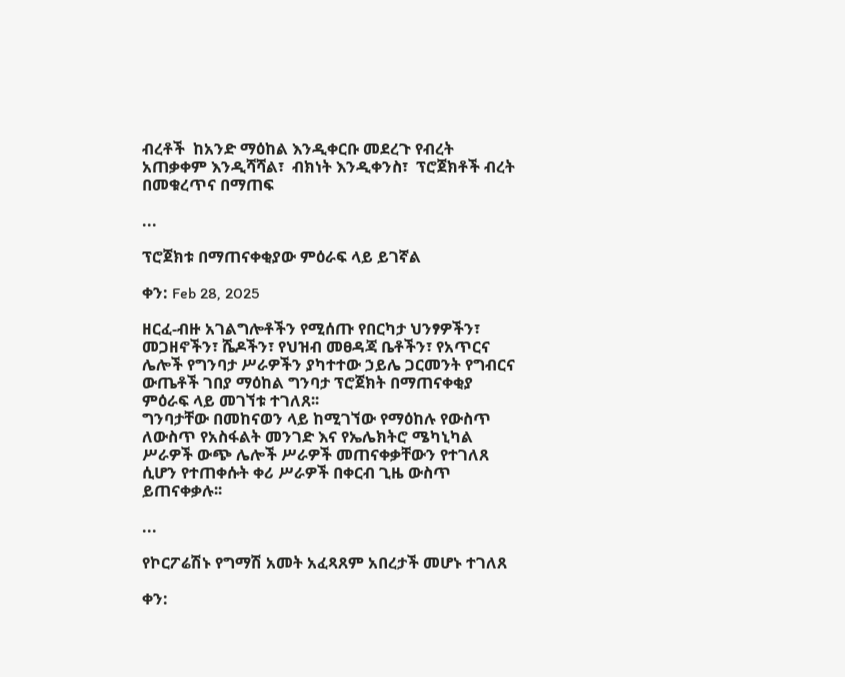ብረቶች  ከአንድ ማዕከል እንዲቀርቡ መደረጉ የብረት አጠቃቀም እንዲሻሻል፣  ብክነት እንዲቀንስ፣  ፕሮጀክቶች ብረት በመቁረጥና በማጠፍ

...

ፕሮጀክቱ በማጠናቀቂያው ምዕራፍ ላይ ይገኛል

ቀን: Feb 28, 2025

ዘርፈ-ብዙ አገልግሎቶችን የሚሰጡ የበርካታ ህንፃዎችን፣ መጋዘኖችን፣ ሼዶችን፣ የህዝብ መፀዳጃ ቤቶችን፣ የአጥርና ሌሎች የግንባታ ሥራዎችን ያካተተው ኃይሌ ጋርመንት የግብርና ውጤቶች ገበያ ማዕከል ግንባታ ፕሮጀክት በማጠናቀቂያ ምዕራፍ ላይ መገኘቱ ተገለጸ፡፡
ግንባታቸው በመከናወን ላይ ከሚገኘው የማዕከሉ የውስጥ ለውስጥ የአስፋልት መንገድ እና የኤሌክትሮ ሜካኒካል ሥራዎች ውጭ ሌሎች ሥራዎች መጠናቀቃቸውን የተገለጸ ሲሆን የተጠቀሱት ቀሪ ሥራዎች በቀርብ ጊዜ ውስጥ ይጠናቀቃሉ፡፡

...

የኮርፖሬሽኑ የግማሽ አመት አፈጻጸም አበረታች መሆኑ ተገለጸ

ቀን: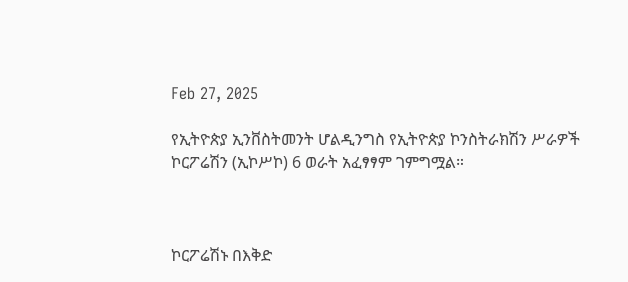Feb 27, 2025

የኢትዮጵያ ኢንቨስትመንት ሆልዲንግስ የኢትዮጵያ ኮንስትራክሽን ሥራዎች ኮርፖሬሽን (ኢኮሥኮ) 6 ወራት አፈፃፃም ገምግሟል።



ኮርፖሬሽኑ በእቅድ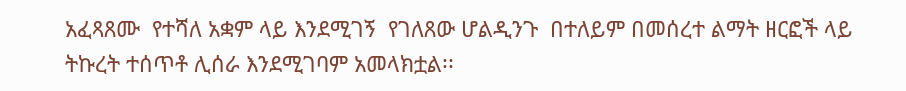አፈጻጸሙ  የተሻለ አቋም ላይ እንደሚገኝ  የገለጸው ሆልዲንጉ  በተለይም በመሰረተ ልማት ዘርፎች ላይ ትኩረት ተሰጥቶ ሊሰራ እንደሚገባም አመላክቷል፡፡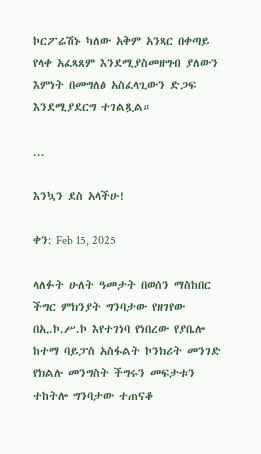ኮርፖሬሽኑ ካለው አቅም አንጻር በቀጣይ የላቀ አፈጻጸም እንደሚያስመዘግብ ያለውን እምነት በመግለፅ አስፈላጊውን ድጋፍ እንደሚያደርግ ተገልጿል።

...

እንኳን ደስ አላችሁ!

ቀን: Feb 15, 2025

ላለፉት ሁለት ዓመታት በወሰን ማስከበር ችግር ምክንያት ግንባታው የዘገየው በኢ.ኮ.ሥ.ኮ እየተገነባ የነበረው የያቤሎ ከተማ ባይፓስ አስፋልት ኮንክሪት መንገድ የክልሉ መንግስት ችግሩን መፍታቱን ተከትሎ ግንባታው ተጠናቆ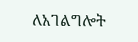ለአገልግሎት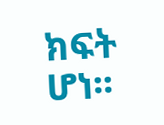ክፍት ሆነ፡፡